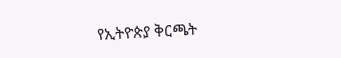የኢትዮጵያ ቅርጫት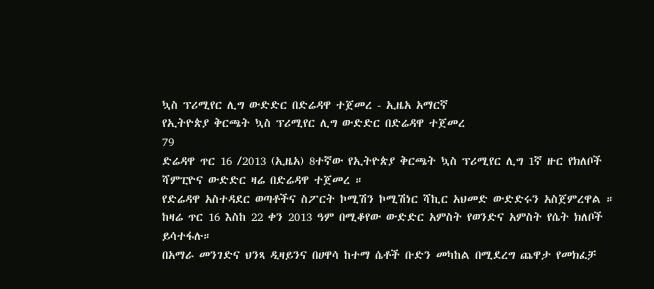ኳስ ፕሪሚየር ሊግ ውድድር በድሬዳዋ ተጀመረ - ኢዜአ አማርኛ
የኢትዮጵያ ቅርጫት ኳስ ፕሪሚየር ሊግ ውድድር በድሬዳዋ ተጀመረ
79
ድሬዳዋ ጥር 16 /2013 (ኢዜአ) 8ተኛው የኢትዮጵያ ቅርጫት ኳስ ፕሪሚየር ሊግ 1ኛ ዙር የክለቦች ሻምፒዮና ውድድር ዛሬ በድሬዳዋ ተጀመረ ።
የድሬዳዋ አስተዳደር ወጣቶችና ስፖርት ኮሚሽን ኮሚሽነር ሻኪር አህመድ ውድድሩን አስጀምረዋል ።
ከዛሬ ጥር 16 እስከ 22 ቀን 2013 ዓም በሚቆየው ውድድር አምስት የወንድና አምስት የሴት ክለቦች ይሳተፋሉ።
በአማራ መንገድና ህንጻ ዲዛይንና በሀዋሳ ከተማ ሴቶች ቡድን መካከል በሚደረግ ጨዋታ የመክፈቻ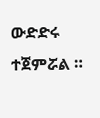ውድድሩ ተጀምሯል ።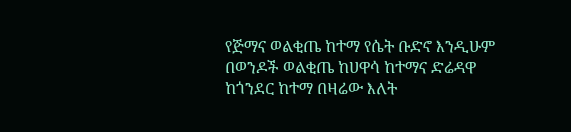የጅማና ወልቂጤ ከተማ የሴት ቡድኖ እንዲሁም በወንዶች ወልቂጤ ከሀዋሳ ከተማና ድሬዳዋ ከጎንደር ከተማ በዛሬው እለት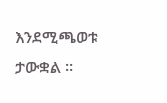እንደሚጫወቱ ታውቋል ።